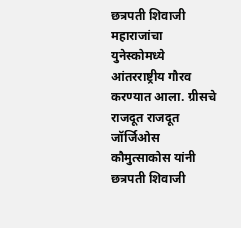छत्रपती शिवाजी महाराजांचा युनेस्कोमध्ये आंतरराष्ट्रीय गौरव करण्यात आला. ग्रीसचे राजदूत राजदूत जॉर्जिओस कौमुत्साकोस यांनी छत्रपती शिवाजी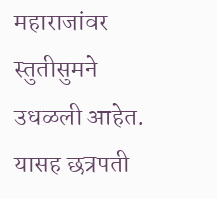महाराजांवर स्तुतीसुमने उधळली आहेत. यासह छत्रपती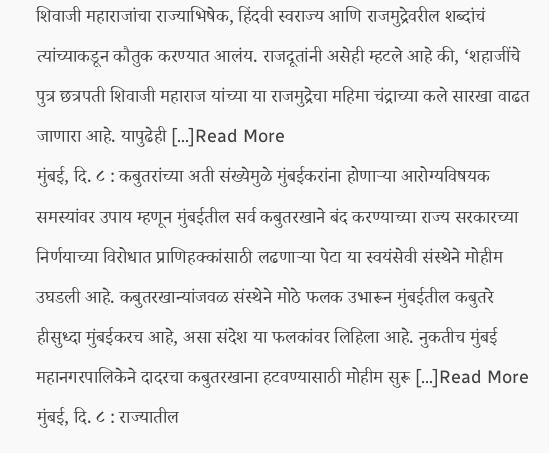शिवाजी महाराजांचा राज्याभिषेक, हिंदवी स्वराज्य आणि राजमुद्रेवरील शब्दांचं त्यांच्याकडून कौतुक करण्यात आलंय. राजदूतांनी असेही म्हटले आहे की, ‘शहाजींचे पुत्र छत्रपती शिवाजी महाराज यांच्या या राजमुद्रेचा महिमा चंद्राच्या कले सारखा वाढत जाणारा आहे. यापुढेही […]Read More
मुंबई, दि. ८ : कबुतरांच्या अती संख्येमुळे मुंबईकरांना होणाऱ्या आरोग्यविषयक समस्यांवर उपाय म्हणून मुंबईतील सर्व कबुतरखाने बंद करण्याच्या राज्य सरकारच्या निर्णयाच्या विरोधात प्राणिहक्कांसाठी लढणाऱ्या पेटा या स्वयंसेवी संस्थेने मोहीम उघडली आहे. कबुतरखान्यांजवळ संस्थेने मोठे फलक उभारून मुंबईतील कबुतरे हीसुध्दा मुंबईकरच आहे, असा संदेश या फलकांवर लिहिला आहे. नुकतीच मुंबई महानगरपालिकेने दादरचा कबुतरखाना हटवण्यासाठी मोहीम सुरू […]Read More
मुंबई, दि. ८ : राज्यातील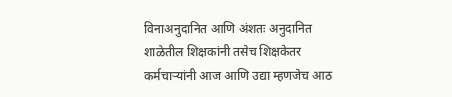विनाअनुदानित आणि अंशतः अनुदानित शाळेतील शिक्षकांनी तसेच शिक्षकेतर कर्मचाऱ्यांनी आज आणि उद्या म्हणजेच आठ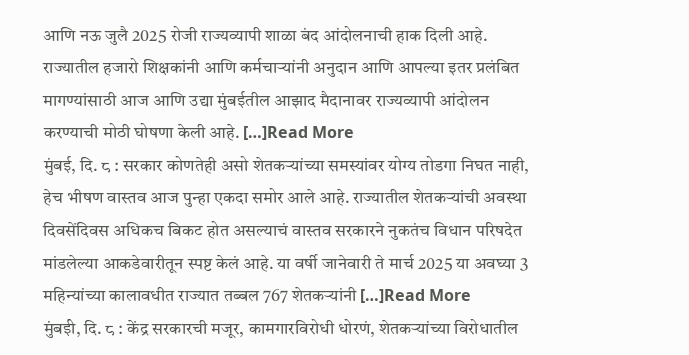आणि नऊ जुलै 2025 रोजी राज्यव्यापी शाळा बंद आंदोलनाची हाक दिली आहे. राज्यातील हजारो शिक्षकांनी आणि कर्मचाऱ्यांनी अनुदान आणि आपल्या इतर प्रलंबित मागण्यांसाठी आज आणि उद्या मुंबईतील आझाद मैदानावर राज्यव्यापी आंदोलन करण्याची मोठी घोषणा केली आहे. […]Read More
मुंबई, दि. ८ : सरकार कोणतेही असो शेतकऱ्यांच्या समस्यांवर योग्य तोडगा निघत नाही, हेच भीषण वास्तव आज पुन्हा एकदा समोर आले आहे. राज्यातील शेतकऱ्यांची अवस्था दिवसेंदिवस अधिकच बिकट होत असल्याचं वास्तव सरकारने नुकतंच विधान परिषदेत मांडलेल्या आकडेवारीतून स्पष्ट केलं आहे. या वर्षी जानेवारी ते मार्च 2025 या अवघ्या 3 महिन्यांच्या कालावधीत राज्यात तब्बल 767 शेतकऱ्यांनी […]Read More
मुंबईो, दि. ८ : केंद्र सरकारची मजूर, कामगारविरोधी धोरणं, शेतकऱ्यांच्या विरोधातील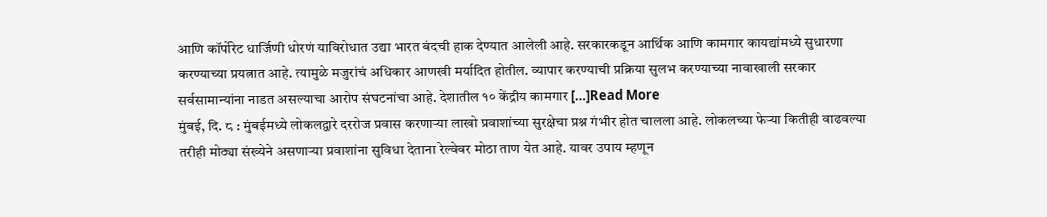आणि कॉर्पोरेट धार्जिणी धोरणं याविरोधात उद्या भारत बंदची हाक देण्यात आलेली आहे. सरकारकडून आर्थिक आणि कामगार कायद्यांमध्ये सुधारणा करण्याच्या प्रयत्नात आहे. त्यामुळे मजुरांचं अधिकार आणखी मर्यादित होतील. व्यापार करण्याची प्रक्रिया सुलभ करण्याच्या नावाखाली सरकार सर्वसामान्यांना नाडत असल्याचा आरोप संघटनांचा आहे. देशातील १० केंद्रीय कामगार […]Read More
मुंबई, दि. ८ : मुंबईमध्ये लोकलद्वारे दररोज प्रवास करणाऱ्या लाखो प्रवाशांच्या सुरक्षेचा प्रश्न गंभीर होत चालला आहे. लोकलच्या फेऱ्या कितीही वाढवल्या तरीही मोठ्या संख्येने असणाऱ्या प्रवाशांना सुविधा देताना रेल्वेवर मोठा ताण येत आहे. यावर उपाय म्हणून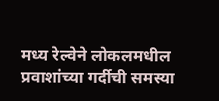मध्य रेल्वेने लोकलमधील प्रवाशांच्या गर्दीची समस्या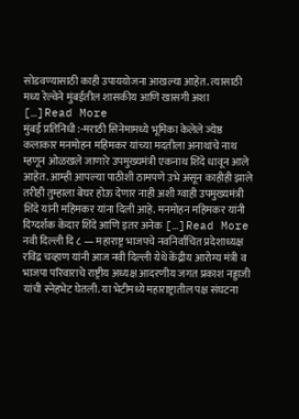सोडवण्यासाठी काही उपाययोजना आखल्या आहेत. त्यासाठी मध्य रेल्वेने मुंबईतील शासकीय आणि खासगी अशा […]Read More
मुंबई प्रतिनिधी :-मराठी सिनेमामध्ये भूमिका केलेले ज्येष्ठ कलाकार मनमोहन महिमकर यांच्या मदतीला अनाथांचे नाथ म्हणून ओळखले जाणारे उपमुख्यमंत्री एकनाथ शिंदे धावून आले आहेत. आम्ही आपल्या पाठीशी ठामपणे उभे असून काहीही झाले तरीही तुम्हाला बेघर होऊ देणार नाही अशी ग्वाही उपमुख्यमंत्री शिंदे यांनी महिमकर यांना दिली आहे. मनमोहन महिमकर यांनी दिग्दर्शक केदार शिंदे आणि इतर अनेक […]Read More
नवी दिल्ली दि ८ — महाराष्ट्र भाजपचे नवनिर्वाचित प्रदेशाध्यक्ष रविंद्र चव्हाण यांनी आज नवी दिल्ली येथे केंद्रीय आरोग्य मंत्री व भाजपा परिवाराचे राष्ट्रीय अध्यक्ष आदरणीय जगत प्रकाश नड्डाजी यांची स्नेहभेट घेतली. या भेटीमध्ये महाराष्ट्रातील पक्ष संघटना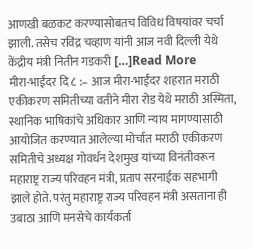आणखी बळकट करण्यासोबतच विविध विषयांवर चर्चा झाली. तसेच रविंद्र चव्हाण यांनी आज नवी दिल्ली येथे केंद्रीय मंत्री नितीन गडकरी […]Read More
मीरा-भाईंदर दि ८ :– आज मीरा-भाईंदर शहरात मराठी एकीकरण समितीच्या वतीने मीरा रोड येथे मराठी अस्मिता, स्थानिक भाषिकांचे अधिकार आणि न्याय मागण्यासाठी आयोजित करण्यात आलेल्या मोर्चात मराठी एकीकरण समितीचे अध्यक्ष गोवर्धन देशमुख यांच्या विनंतीवरून महाराष्ट्र राज्य परिवहन मंत्री, प्रताप सरनाईक सहभागी झाले होते. परंतु महाराष्ट्र राज्य परिवहन मंत्री असताना ही उबाठा आणि मनसेचे कार्यकर्ता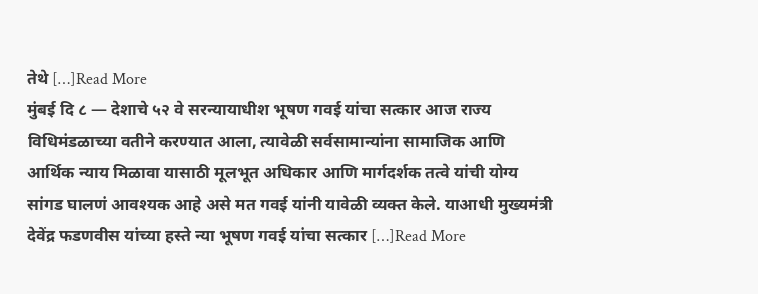तेथे […]Read More
मुंबई दि ८ — देशाचे ५२ वे सरन्यायाधीश भूषण गवई यांचा सत्कार आज राज्य विधिमंडळाच्या वतीने करण्यात आला, त्यावेळी सर्वसामान्यांना सामाजिक आणि आर्थिक न्याय मिळावा यासाठी मूलभूत अधिकार आणि मार्गदर्शक तत्वे यांची योग्य सांगड घालणं आवश्यक आहे असे मत गवई यांनी यावेळी व्यक्त केले. याआधी मुख्यमंत्री देवेंद्र फडणवीस यांच्या हस्ते न्या भूषण गवई यांचा सत्कार […]Read More